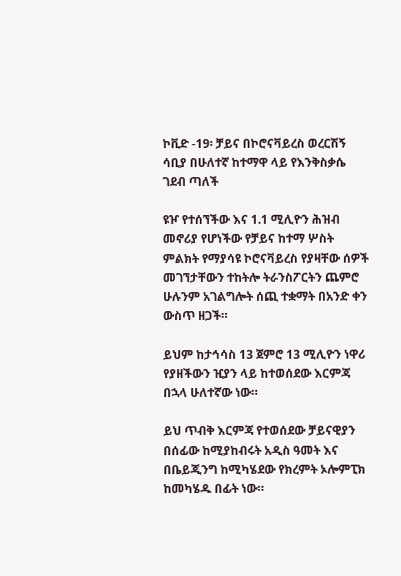ኮቪድ -19፡ ቻይና በኮሮናቫይረስ ወረርሽኝ ሳቢያ በሁለተኛ ከተማዋ ላይ የእንቅስቃሴ ገደብ ጣለች

ዩዦ የተሰኘችው እና 1.1 ሚሊዮን ሕዝብ መኖሪያ የሆነችው የቻይና ከተማ ሦስት ምልክት የማያሳዩ ኮሮናቫይረስ የያዛቸው ሰዎች መገኘታቸውን ተከትሎ ትራንስፖርትን ጨምሮ ሁሉንም አገልግሎት ሰጪ ተቋማት በአንድ ቀን ውስጥ ዘጋች።

ይህም ከታኅሳስ 13 ጀምሮ 13 ሚሊዮን ነዋሪ የያዘችውን ዢያን ላይ ከተወሰደው እርምጃ በኋላ ሁለተኛው ነው።

ይህ ጥብቅ እርምጃ የተወሰደው ቻይናዊያን በሰፊው ከሚያከብሩት አዲስ ዓመት እና በቤይጂንግ ከሚካሄደው የክረምት ኦሎምፒክ ከመካሄዱ በፊት ነው።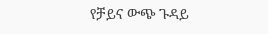የቻይና ውጭ ጉዳይ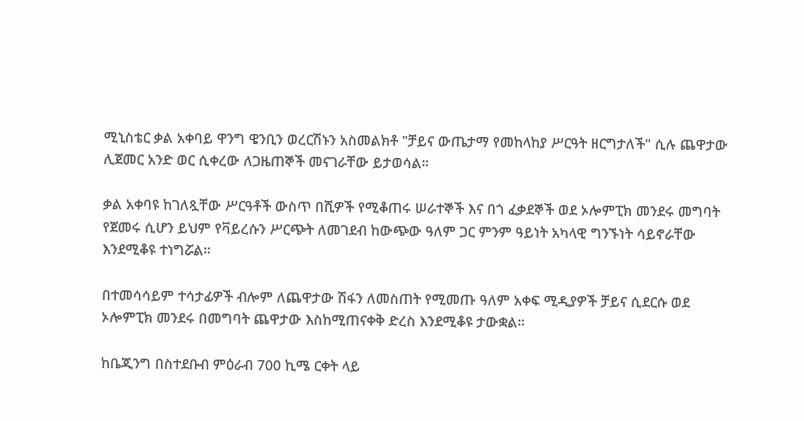ሚኒስቴር ቃል አቀባይ ዋንግ ዌንቢን ወረርሽኑን አስመልክቶ "ቻይና ውጤታማ የመከላከያ ሥርዓት ዘርግታለች" ሲሉ ጨዋታው ሊጀመር አንድ ወር ሲቀረው ለጋዜጠኞች መናገራቸው ይታወሳል።

ቃል አቀባዩ ከገለጿቸው ሥርዓቶች ውስጥ በሺዎች የሚቆጠሩ ሠራተኞች እና በጎ ፈቃደኞች ወደ ኦሎምፒክ መንደሩ መግባት የጀመሩ ሲሆን ይህም የቫይረሱን ሥርጭት ለመገደብ ከውጭው ዓለም ጋር ምንም ዓይነት አካላዊ ግንኙነት ሳይኖራቸው እንደሚቆዩ ተነግሯል።

በተመሳሳይም ተሳታፊዎች ብሎም ለጨዋታው ሽፋን ለመስጠት የሚመጡ ዓለም አቀፍ ሚዲያዎች ቻይና ሲደርሱ ወደ ኦሎምፒክ መንደሩ በመግባት ጨዋታው እስከሚጠናቀቅ ድረስ እንደሚቆዩ ታውቋል።

ከቤጂንግ በስተደቡብ ምዕራብ 700 ኪሜ ርቀት ላይ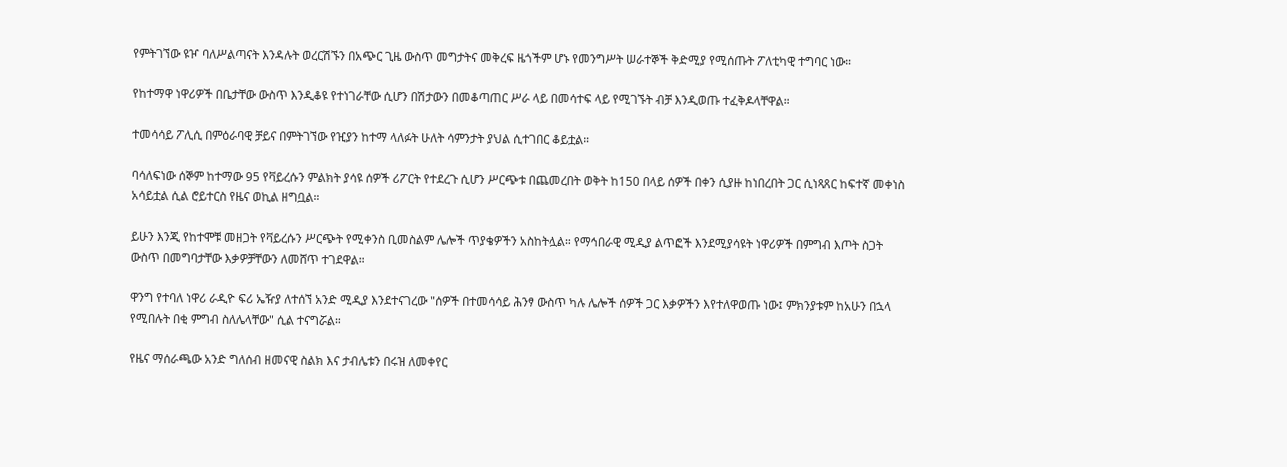የምትገኘው ዩዦ ባለሥልጣናት እንዳሉት ወረርሽኙን በአጭር ጊዜ ውስጥ መግታትና መቅረፍ ዜጎችም ሆኑ የመንግሥት ሠራተኞች ቅድሚያ የሚሰጡት ፖለቲካዊ ተግባር ነው።

የከተማዋ ነዋሪዎች በቤታቸው ውስጥ እንዲቆዩ የተነገራቸው ሲሆን በሽታውን በመቆጣጠር ሥራ ላይ በመሳተፍ ላይ የሚገኙት ብቻ እንዲወጡ ተፈቅዶላቸዋል።

ተመሳሳይ ፖሊሲ በምዕራባዊ ቻይና በምትገኘው የዢያን ከተማ ላለፉት ሁለት ሳምንታት ያህል ሲተገበር ቆይቷል።

ባሳለፍነው ሰኞም ከተማው 95 የቫይረሱን ምልክት ያሳዩ ሰዎች ሪፖርት የተደረጉ ሲሆን ሥርጭቱ በጨመረበት ወቅት ከ150 በላይ ሰዎች በቀን ሲያዙ ከነበረበት ጋር ሲነጻጸር ከፍተኛ መቀነስ አሳይቷል ሲል ሮይተርስ የዜና ወኪል ዘግቧል።

ይሁን እንጂ የከተሞቹ መዘጋት የቫይረሱን ሥርጭት የሚቀንስ ቢመስልም ሌሎች ጥያቄዎችን አስከትሏል። የማኅበራዊ ሚዲያ ልጥፎች እንደሚያሳዩት ነዋሪዎች በምግብ እጦት ስጋት ውስጥ በመግባታቸው እቃዎቻቸውን ለመሸጥ ተገደዋል።

ዋንግ የተባለ ነዋሪ ራዲዮ ፍሪ ኤዥያ ለተሰኘ አንድ ሚዲያ እንደተናገረው "ሰዎች በተመሳሳይ ሕንፃ ውስጥ ካሉ ሌሎች ሰዎች ጋር እቃዎችን እየተለዋወጡ ነው፤ ምክንያቱም ከአሁን በኋላ የሚበሉት በቂ ምግብ ስለሌላቸው" ሲል ተናግሯል።

የዜና ማሰራጫው አንድ ግለሰብ ዘመናዊ ስልክ እና ታብሌቱን በሩዝ ለመቀየር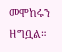መሞከሩን ዘግቧል።